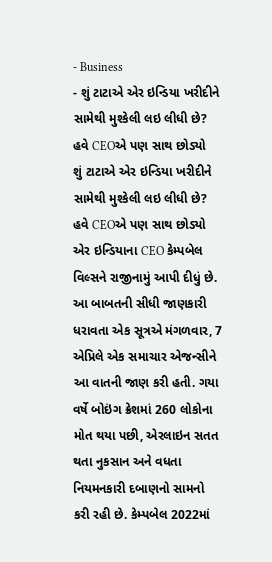- Business
- શું ટાટાએ એર ઇન્ડિયા ખરીદીને સામેથી મુશ્કેલી લઇ લીધી છે? હવે CEOએ પણ સાથ છોડ્યો
શું ટાટાએ એર ઇન્ડિયા ખરીદીને સામેથી મુશ્કેલી લઇ લીધી છે? હવે CEOએ પણ સાથ છોડ્યો
એર ઇન્ડિયાના CEO કેમ્પબેલ વિલ્સને રાજીનામું આપી દીધું છે. આ બાબતની સીધી જાણકારી ધરાવતા એક સૂત્રએ મંગળવાર, 7 એપ્રિલે એક સમાચાર એજન્સીને આ વાતની જાણ કરી હતી. ગયા વર્ષે બોઇંગ ક્રેશમાં 260 લોકોના મોત થયા પછી, એરલાઇન સતત થતા નુકસાન અને વધતા નિયમનકારી દબાણનો સામનો કરી રહી છે. કેમ્પબેલ 2022માં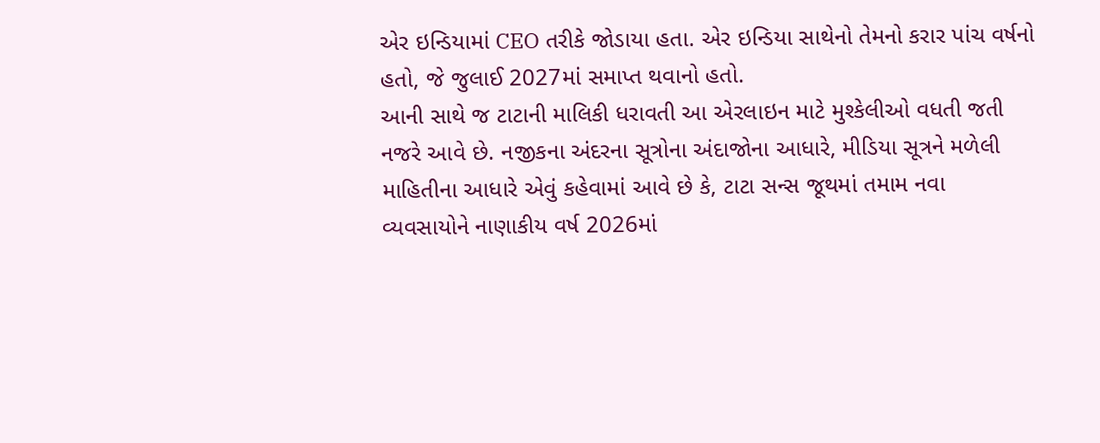એર ઇન્ડિયામાં CEO તરીકે જોડાયા હતા. એર ઇન્ડિયા સાથેનો તેમનો કરાર પાંચ વર્ષનો હતો, જે જુલાઈ 2027માં સમાપ્ત થવાનો હતો.
આની સાથે જ ટાટાની માલિકી ધરાવતી આ એરલાઇન માટે મુશ્કેલીઓ વધતી જતી નજરે આવે છે. નજીકના અંદરના સૂત્રોના અંદાજોના આધારે, મીડિયા સૂત્રને મળેલી માહિતીના આધારે એવું કહેવામાં આવે છે કે, ટાટા સન્સ જૂથમાં તમામ નવા વ્યવસાયોને નાણાકીય વર્ષ 2026માં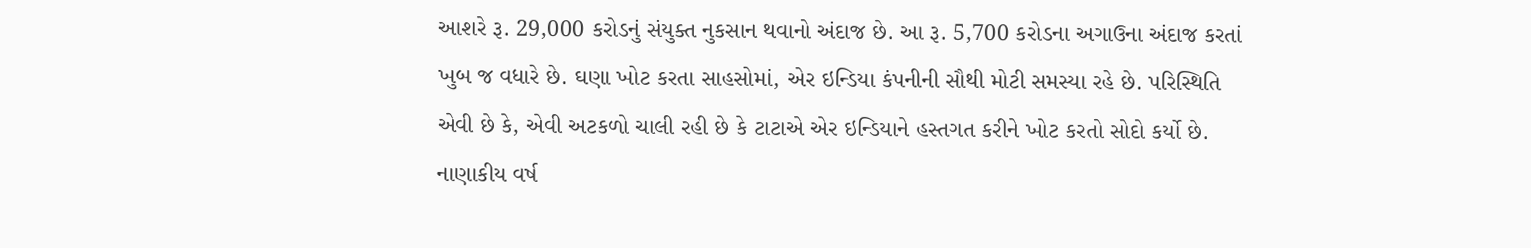આશરે રૂ. 29,000 કરોડનું સંયુક્ત નુકસાન થવાનો અંદાજ છે. આ રૂ. 5,700 કરોડના અગાઉના અંદાજ કરતાં ખુબ જ વધારે છે. ઘણા ખોટ કરતા સાહસોમાં, એર ઇન્ડિયા કંપનીની સૌથી મોટી સમસ્યા રહે છે. પરિસ્થિતિ એવી છે કે, એવી અટકળો ચાલી રહી છે કે ટાટાએ એર ઇન્ડિયાને હસ્તગત કરીને ખોટ કરતો સોદો કર્યો છે.
નાણાકીય વર્ષ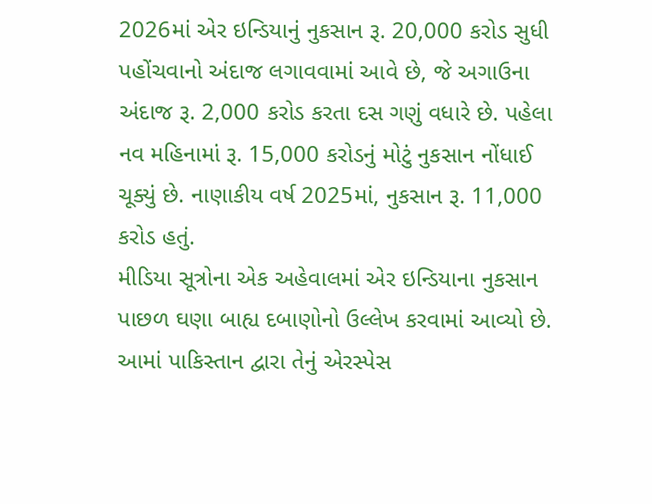2026માં એર ઇન્ડિયાનું નુકસાન રૂ. 20,000 કરોડ સુધી પહોંચવાનો અંદાજ લગાવવામાં આવે છે, જે અગાઉના અંદાજ રૂ. 2,000 કરોડ કરતા દસ ગણું વધારે છે. પહેલા નવ મહિનામાં રૂ. 15,000 કરોડનું મોટું નુકસાન નોંધાઈ ચૂક્યું છે. નાણાકીય વર્ષ 2025માં, નુકસાન રૂ. 11,000 કરોડ હતું.
મીડિયા સૂત્રોના એક અહેવાલમાં એર ઇન્ડિયાના નુકસાન પાછળ ઘણા બાહ્ય દબાણોનો ઉલ્લેખ કરવામાં આવ્યો છે. આમાં પાકિસ્તાન દ્વારા તેનું એરસ્પેસ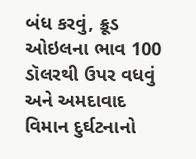બંધ કરવું, ક્રૂડ ઓઇલના ભાવ 100 ડૉલરથી ઉપર વધવું અને અમદાવાદ વિમાન દુર્ઘટનાનો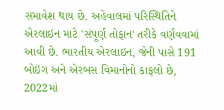સમાવેશ થાય છે. અહેવાલમાં પરિસ્થિતિને એરલાઇન માટે 'સંપૂર્ણ તોફાન' તરીકે વર્ણવવામાં આવી છે. ભારતીય એરલાઇન, જેની પાસે 191 બોઇંગ અને એરબસ વિમાનોનો કાફલો છે, 2022માં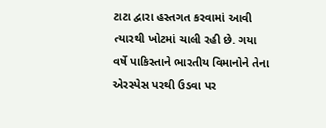ટાટા દ્વારા હસ્તગત કરવામાં આવી ત્યારથી ખોટમાં ચાલી રહી છે. ગયા વર્ષે પાકિસ્તાને ભારતીય વિમાનોને તેના એરસ્પેસ પરથી ઉડવા પર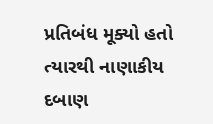પ્રતિબંધ મૂક્યો હતો ત્યારથી નાણાકીય દબાણ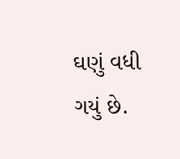ઘણું વધી ગયું છે.